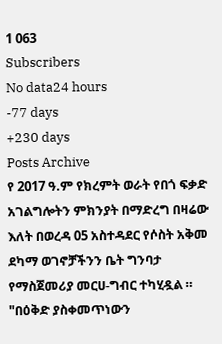1 063
Subscribers
No data24 hours
-77 days
+230 days
Posts Archive
የ 2017 ዓ.ም የክረምት ወራት የበጎ ፍቃድ አገልግሎትን ምክንያት በማድረግ በዛሬው እለት በወረዳ 05 አስተዳደር የሶስት አቅመ ደካማ ወገኖቻችንን ቤት ግንባታ የማስጀመሪያ መርሀ-ግብር ተካሂዷል ።
"በዕቅድ ያስቀመጥነውን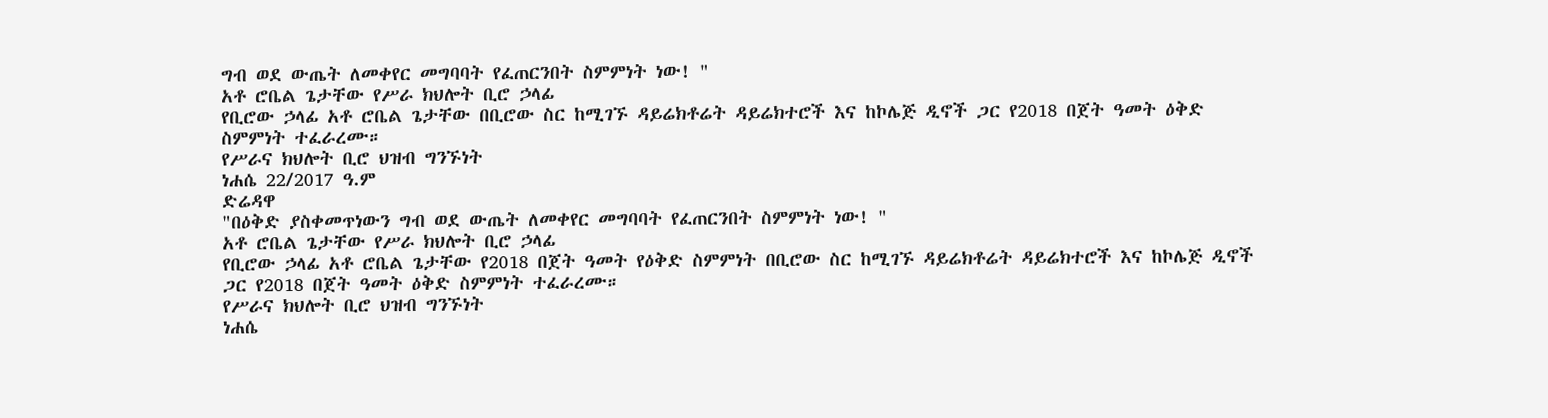ግብ ወደ ውጤት ለመቀየር መግባባት የፈጠርንበት ስምምነት ነው! "
አቶ ሮቤል ጌታቸው የሥራ ክህሎት ቢሮ ኃላፊ
የቢሮው ኃላፊ አቶ ሮቤል ጌታቸው በቢሮው ስር ከሚገኙ ዳይሬክቶሬት ዳይሬክተሮች እና ከኮሌጅ ዲኖች ጋር የ2018 በጀት ዓመት ዕቅድ ስምምነት ተፈራረሙ።
የሥራና ክህሎት ቢሮ ህዝብ ግንኙነት
ነሐሴ 22/2017 ዓ.ም
ድሬዳዋ
"በዕቅድ ያስቀመጥነውን ግብ ወደ ውጤት ለመቀየር መግባባት የፈጠርንበት ስምምነት ነው! "
አቶ ሮቤል ጌታቸው የሥራ ክህሎት ቢሮ ኃላፊ
የቢሮው ኃላፊ አቶ ሮቤል ጌታቸው የ2018 በጀት ዓመት የዕቅድ ስምምነት በቢሮው ስር ከሚገኙ ዳይሬክቶሬት ዳይሬክተሮች እና ከኮሌጅ ዲኖች ጋር የ2018 በጀት ዓመት ዕቅድ ስምምነት ተፈራረሙ።
የሥራና ክህሎት ቢሮ ህዝብ ግንኙነት
ነሐሴ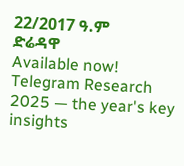22/2017 ዓ.ም
ድሬዳዋ
Available now! Telegram Research 2025 — the year's key insights